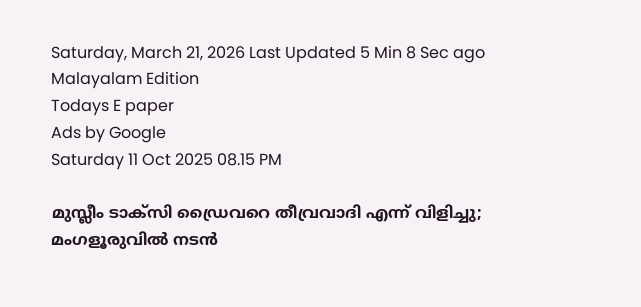Saturday, March 21, 2026 Last Updated 5 Min 8 Sec ago Malayalam Edition
Todays E paper
Ads by Google
Saturday 11 Oct 2025 08.15 PM

മുസ്ലീം ടാക്സി ഡ്രൈവറെ തീവ്രവാദി എന്ന് വിളിച്ചു; മംഗളൂരുവില്‍ നടന്‍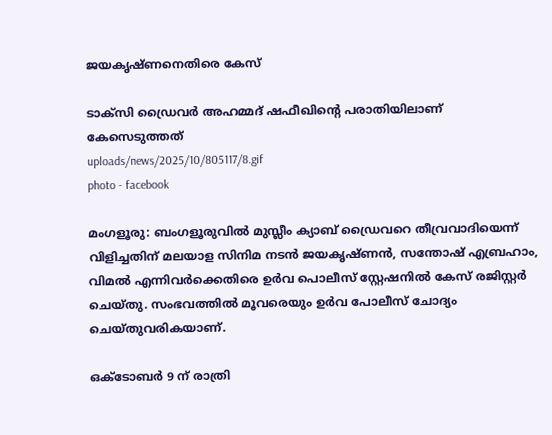ജയകൃഷ്ണനെതിരെ കേസ്

ടാക്സി ഡ്രൈവര്‍ അഹമ്മദ് ഷഫീഖിന്റെ പരാതിയിലാണ് കേസെടുത്തത്
uploads/news/2025/10/805117/8.gif
photo - facebook

മംഗളൂരു: ബംഗളൂരുവിൽ മുസ്ലീം ക്യാബ് ഡ്രൈവറെ തീവ്രവാദിയെന്ന് വിളിച്ചതിന് മലയാള സിനിമ നടൻ ജയകൃഷ്ണൻ, സന്തോഷ് എബ്രഹാം, വിമൽ എന്നിവർക്കെതിരെ ഉർവ പൊലീസ് സ്റ്റേഷനിൽ കേസ് രജിസ്റ്റർ ചെയ്തു. സംഭവത്തിൽ മൂവരെയും ഉർവ പോലീസ് ചോദ്യം ചെയ്തുവരികയാണ്.

ഒക്ടോബർ 9 ന് രാത്രി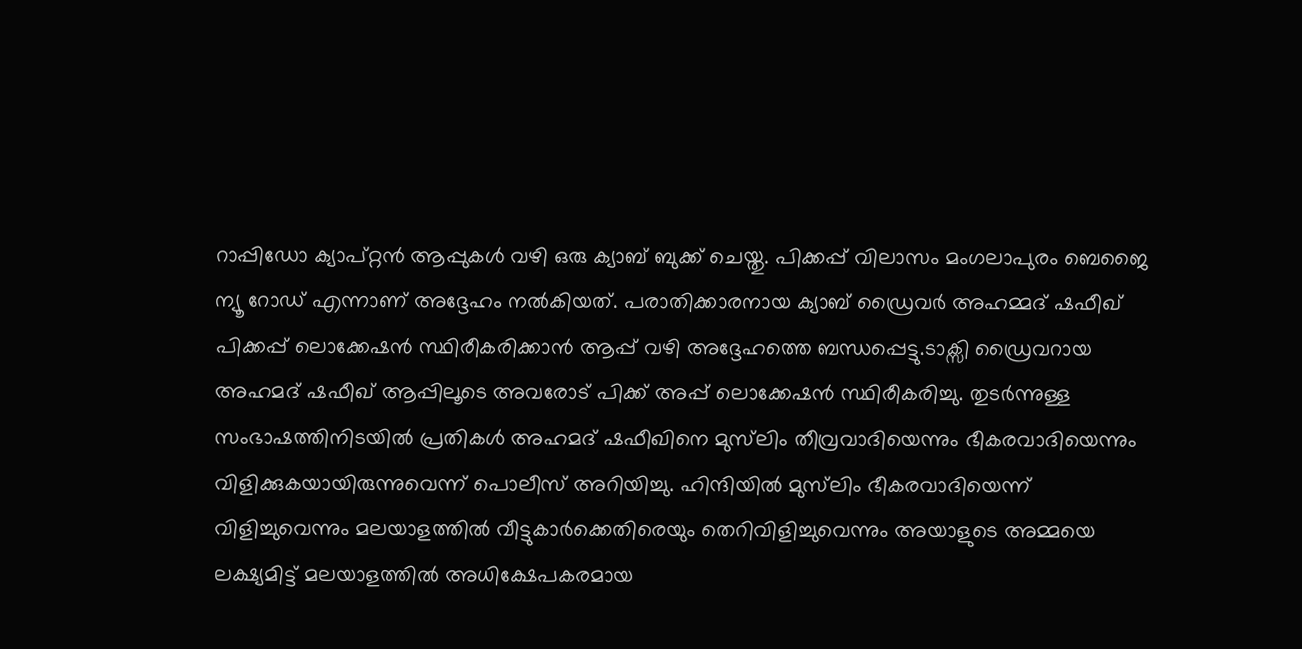റാപ്പിഡോ ക്യാപ്റ്റൻ ആപ്പുകൾ വഴി ഒരു ക്യാബ് ബുക്ക് ചെയ്തു. പിക്കപ്പ് വിലാസം മംഗലാപുരം ബെജൈ ന്യൂ റോഡ് എന്നാണ് അദ്ദേഹം നൽകിയത്. പരാതിക്കാരനായ ക്യാബ് ഡ്രൈവർ അഹമ്മദ് ഷഫീഖ് പിക്കപ്പ് ലൊക്കേഷൻ സ്ഥിരീകരിക്കാൻ ആപ്പ് വഴി അദ്ദേഹത്തെ ബന്ധപ്പെട്ടു.ടാക്സി ഡ്രൈവറായ അഹമദ് ഷഫീഖ് ആപ്പിലൂടെ അവരോട് പിക്ക് അപ്പ് ലൊക്കേഷൻ സ്ഥിരീകരിച്ചു. തുടർന്നുള്ള സംഭാഷത്തിനിടയിൽ പ്രതികൾ അഹമദ് ഷഫീഖിനെ മുസ്‌ലിം തീവ്രവാദിയെന്നും ഭീകരവാദിയെന്നും വിളിക്കുകയായിരുന്നുവെന്ന് പൊലീസ് അറിയിച്ചു. ഹിന്ദിയിൽ മുസ്‌ലിം ഭീകരവാദിയെന്ന് വിളിച്ചുവെന്നും മലയാളത്തിൽ വീട്ടുകാർക്കെതിരെയും തെറിവിളിച്ചുവെന്നും അയാളുടെ അമ്മയെ ലക്ഷ്യമിട്ട് മലയാളത്തിൽ അധിക്ഷേപകരമായ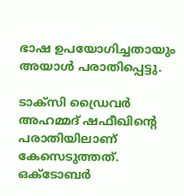ഭാഷ ഉപയോഗിച്ചതായും അയാൾ പരാതിപ്പെട്ടു.

ടാക്സി ഡ്രൈവര്‍ അഹമ്മദ് ഷഫീഖിന്റെ പരാതിയിലാണ് കേസെടുത്തത്. ഒക്ടോബർ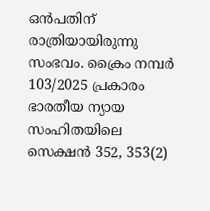ഒൻപതിന് രാത്രിയായിരുന്നു സംഭവം. ക്രൈം നമ്പര്‍ 103/2025 പ്രകാരം ഭാരതീയ ന്യായ സംഹിതയിലെ സെക്ഷന്‍ 352, 353(2)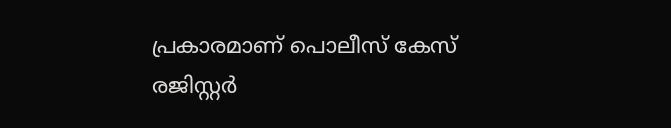പ്രകാരമാണ് പൊലീസ് കേസ് രജിസ്റ്റര്‍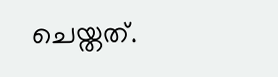ചെയ്തത്.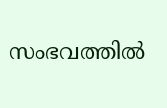സംഭവത്തില്‍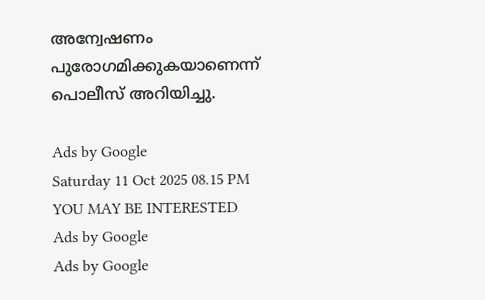അന്വേഷണം പുരോഗമിക്കുകയാണെന്ന് പൊലീസ് അറിയിച്ചു.

Ads by Google
Saturday 11 Oct 2025 08.15 PM
YOU MAY BE INTERESTED
Ads by Google
Ads by Google